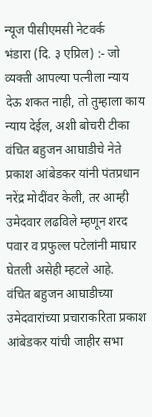न्यूज पीसीएमसी नेटवर्क
भंडारा (दि. ३ एप्रिल) :- जो व्यक्ती आपल्या पत्नीला न्याय देऊ शकत नाही, तो तुम्हाला काय न्याय देईल, अशी बोचरी टीका वंचित बहुजन आघाडीचे नेते प्रकाश आंबेडकर यांनी पंतप्रधान नरेंद्र मोदींवर केली, तर आम्ही उमेदवार लढविले म्हणून शरद पवार व प्रफुल्ल पटेलांनी माघार घेतली असेही म्हटले आहे.
वंचित बहुजन आघाडीच्या उमेदवारांच्या प्रचाराकरिता प्रकाश आंबेडकर यांची जाहीर सभा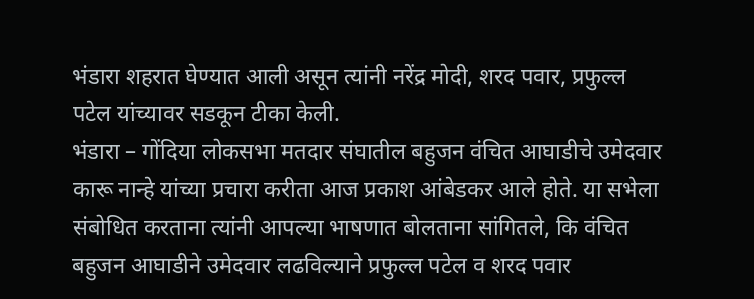भंडारा शहरात घेण्यात आली असून त्यांनी नरेंद्र मोदी, शरद पवार, प्रफुल्ल पटेल यांच्यावर सडकून टीका केली.
भंडारा – गोंदिया लोकसभा मतदार संघातील बहुजन वंचित आघाडीचे उमेदवार कारू नान्हे यांच्या प्रचारा करीता आज प्रकाश आंबेडकर आले होते. या सभेला संबोधित करताना त्यांनी आपल्या भाषणात बोलताना सांगितले, कि वंचित बहुजन आघाडीने उमेदवार लढविल्याने प्रफुल्ल पटेल व शरद पवार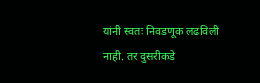यांनी स्वतः निवडणूक लढविली नाही. तर दुसरीकडे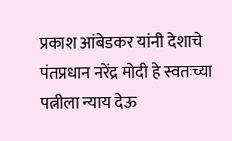प्रकाश आंबेडकर यांनी देशाचे पंतप्रधान नरेंद्र मोदी हे स्वतःच्या पत्नीला न्याय देऊ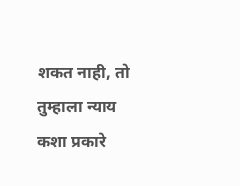शकत नाही, तो तुम्हाला न्याय कशा प्रकारे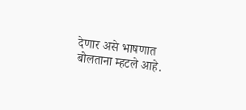देणार असे भाषणात बोलताना म्हटले आहे.